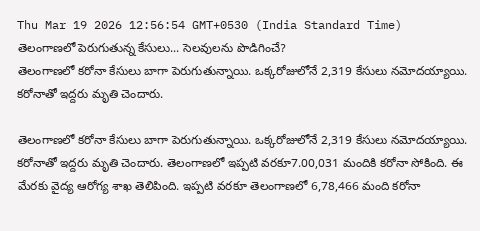Thu Mar 19 2026 12:56:54 GMT+0530 (India Standard Time)
తెలంగాణలో పెరుగుతున్న కేసులు... సెలవులను పొడిగించే?
తెలంగాణలో కరోనా కేసులు బాగా పెరుగుతున్నాయి. ఒక్కరోజులోనే 2,319 కేసులు నమోదయ్యాయి. కరోనాతో ఇద్దరు మృతి చెందారు.

తెలంగాణలో కరోనా కేసులు బాగా పెరుగుతున్నాయి. ఒక్కరోజులోనే 2,319 కేసులు నమోదయ్యాయి. కరోనాతో ఇద్దరు మృతి చెందారు. తెలంగాణలో ఇప్పటి వరకూ7.00,031 మందికి కరోనా సోకింది. ఈ మేరకు వైద్య ఆరోగ్య శాఖ తెలిపింది. ఇప్పటి వరకూ తెలంగాణలో 6,78,466 మంది కరోనా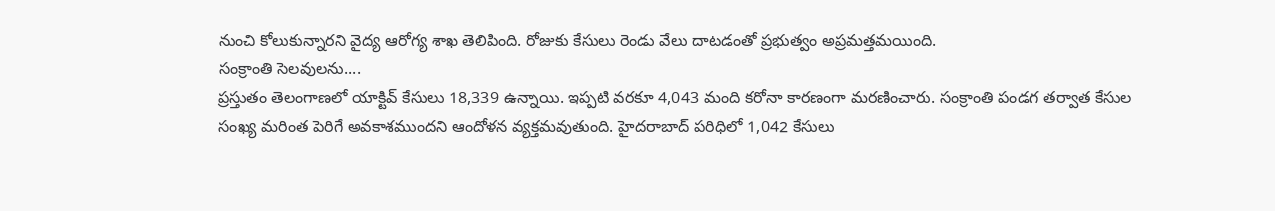నుంచి కోలుకున్నారని వైద్య ఆరోగ్య శాఖ తెలిపింది. రోజుకు కేసులు రెండు వేలు దాటడంతో ప్రభుత్వం అప్రమత్తమయింది.
సంక్రాంతి సెలవులను....
ప్రస్తుతం తెలంగాణలో యాక్టివ్ కేసులు 18,339 ఉన్నాయి. ఇప్పటి వరకూ 4,043 మంది కరోనా కారణంగా మరణించారు. సంక్రాంతి పండగ తర్వాత కేసుల సంఖ్య మరింత పెరిగే అవకాశముందని ఆందోళన వ్యక్తమవుతుంది. హైదరాబాద్ పరిధిలో 1,042 కేసులు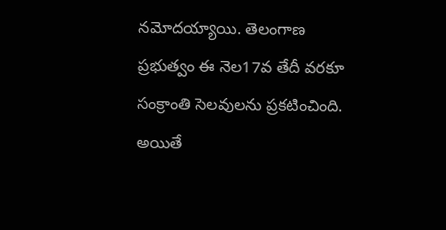నమోదయ్యాయి. తెలంగాణ ప్రభుత్వం ఈ నెల17వ తేదీ వరకూ సంక్రాంతి సెలవులను ప్రకటించింది. అయితే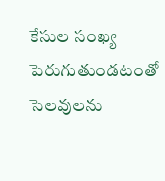కేసుల సంఖ్య పెరుగుతుండటంతో సెలవులను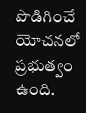పొడిగించే యోచనలో ప్రభుత్వం ఉంది.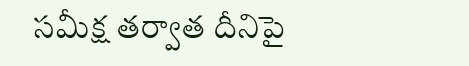సమీక్ష తర్వాత దీనిపై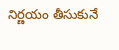నిర్ణయం తీసుకునే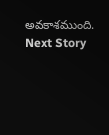అవకాశముంది.
Next Story